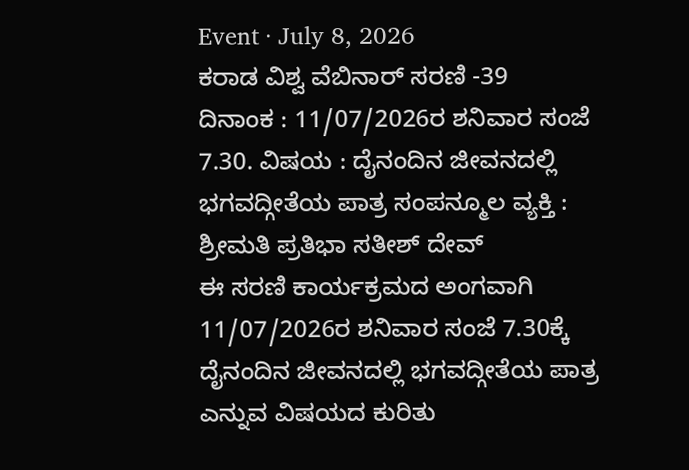Event · July 8, 2026
ಕರಾಡ ವಿಶ್ವ ವೆಬಿನಾರ್ ಸರಣಿ -39
ದಿನಾಂಕ : 11/07/2026ರ ಶನಿವಾರ ಸಂಜೆ 7.30. ವಿಷಯ : ದೈನಂದಿನ ಜೀವನದಲ್ಲಿ ಭಗವದ್ಗೀತೆಯ ಪಾತ್ರ ಸಂಪನ್ಮೂಲ ವ್ಯಕ್ತಿ : ಶ್ರೀಮತಿ ಪ್ರತಿಭಾ ಸತೀಶ್ ದೇವ್
ಈ ಸರಣಿ ಕಾರ್ಯಕ್ರಮದ ಅಂಗವಾಗಿ 11/07/2026ರ ಶನಿವಾರ ಸಂಜೆ 7.30ಕ್ಕೆ ದೈನಂದಿನ ಜೀವನದಲ್ಲಿ ಭಗವದ್ಗೀತೆಯ ಪಾತ್ರ ಎನ್ನುವ ವಿಷಯದ ಕುರಿತು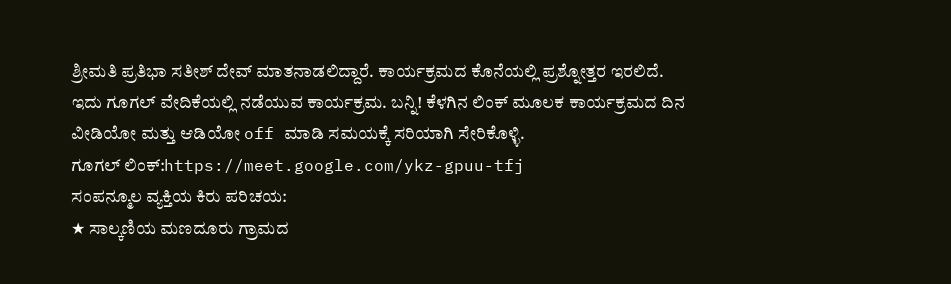ಶ್ರೀಮತಿ ಪ್ರತಿಭಾ ಸತೀಶ್ ದೇವ್ ಮಾತನಾಡಲಿದ್ದಾರೆ. ಕಾರ್ಯಕ್ರಮದ ಕೊನೆಯಲ್ಲಿ ಪ್ರಶ್ನೋತ್ತರ ಇರಲಿದೆ.
ಇದು ಗೂಗಲ್ ವೇದಿಕೆಯಲ್ಲಿ ನಡೆಯುವ ಕಾರ್ಯಕ್ರಮ. ಬನ್ನಿ! ಕೆಳಗಿನ ಲಿಂಕ್ ಮೂಲಕ ಕಾರ್ಯಕ್ರಮದ ದಿನ ವೀಡಿಯೋ ಮತ್ತು ಆಡಿಯೋ off ಮಾಡಿ ಸಮಯಕ್ಕೆ ಸರಿಯಾಗಿ ಸೇರಿಕೊಳ್ಳಿ.
ಗೂಗಲ್ ಲಿಂಕ್:https://meet.google.com/ykz-gpuu-tfj
ಸಂಪನ್ಮೂಲ ವ್ಯಕ್ತಿಯ ಕಿರು ಪರಿಚಯ:
★ ಸಾಲ್ಕಣಿಯ ಮಣದೂರು ಗ್ರಾಮದ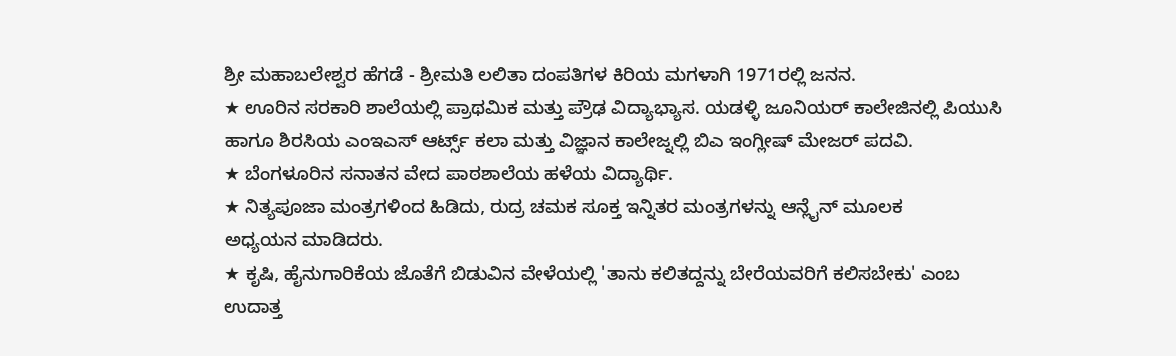ಶ್ರೀ ಮಹಾಬಲೇಶ್ವರ ಹೆಗಡೆ - ಶ್ರೀಮತಿ ಲಲಿತಾ ದಂಪತಿಗಳ ಕಿರಿಯ ಮಗಳಾಗಿ 1971ರಲ್ಲಿ ಜನನ.
★ ಊರಿನ ಸರಕಾರಿ ಶಾಲೆಯಲ್ಲಿ ಪ್ರಾಥಮಿಕ ಮತ್ತು ಪ್ರೌಢ ವಿದ್ಯಾಭ್ಯಾಸ. ಯಡಳ್ಳಿ ಜೂನಿಯರ್ ಕಾಲೇಜಿನಲ್ಲಿ ಪಿಯುಸಿ ಹಾಗೂ ಶಿರಸಿಯ ಎಂಇಎಸ್ ಆರ್ಟ್ಸ್ ಕಲಾ ಮತ್ತು ವಿಜ್ಞಾನ ಕಾಲೇಜ್ನಲ್ಲಿ ಬಿಎ ಇಂಗ್ಲೀಷ್ ಮೇಜರ್ ಪದವಿ.
★ ಬೆಂಗಳೂರಿನ ಸನಾತನ ವೇದ ಪಾಠಶಾಲೆಯ ಹಳೆಯ ವಿದ್ಯಾರ್ಥಿ.
★ ನಿತ್ಯಪೂಜಾ ಮಂತ್ರಗಳಿಂದ ಹಿಡಿದು, ರುದ್ರ ಚಮಕ ಸೂಕ್ತ ಇನ್ನಿತರ ಮಂತ್ರಗಳನ್ನು ಆನ್ಲೈನ್ ಮೂಲಕ
ಅಧ್ಯಯನ ಮಾಡಿದರು.
★ ಕೃಷಿ, ಹೈನುಗಾರಿಕೆಯ ಜೊತೆಗೆ ಬಿಡುವಿನ ವೇಳೆಯಲ್ಲಿ 'ತಾನು ಕಲಿತದ್ದನ್ನು ಬೇರೆಯವರಿಗೆ ಕಲಿಸಬೇಕು' ಎಂಬ ಉದಾತ್ತ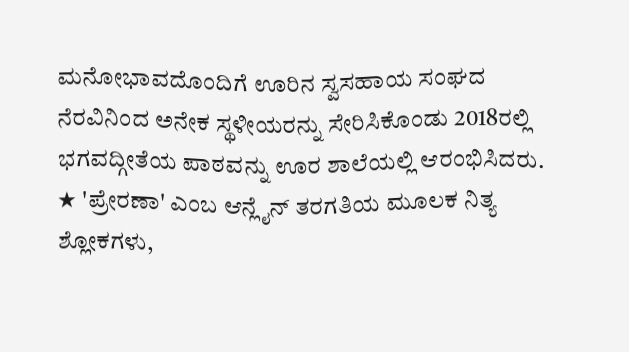ಮನೋಭಾವದೊಂದಿಗೆ ಊರಿನ ಸ್ವಸಹಾಯ ಸಂಘದ ನೆರವಿನಿಂದ ಅನೇಕ ಸ್ಥಳೀಯರನ್ನು ಸೇರಿಸಿಕೊಂಡು 2018ರಲ್ಲಿ ಭಗವದ್ಗೀತೆಯ ಪಾಠವನ್ನು ಊರ ಶಾಲೆಯಲ್ಲಿ ಆರಂಭಿಸಿದರು.
★ 'ಪ್ರೇರಣಾ' ಎಂಬ ಆನ್ಲೈನ್ ತರಗತಿಯ ಮೂಲಕ ನಿತ್ಯ ಶ್ಲೋಕಗಳು,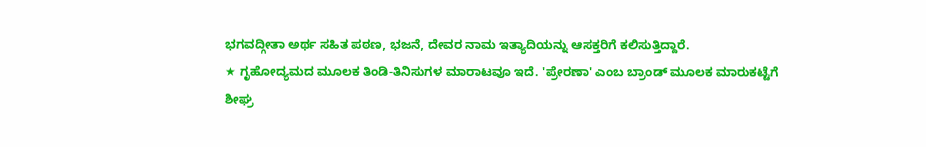ಭಗವದ್ಗೀತಾ ಅರ್ಥ ಸಹಿತ ಪಠಣ, ಭಜನೆ, ದೇವರ ನಾಮ ಇತ್ಯಾದಿಯನ್ನು ಆಸಕ್ತರಿಗೆ ಕಲಿಸುತ್ತಿದ್ದಾರೆ.
★ ಗೃಹೋದ್ಯಮದ ಮೂಲಕ ತಿಂಡಿ-ತಿನಿಸುಗಳ ಮಾರಾಟವೂ ಇದೆ. 'ಪ್ರೇರಣಾ' ಎಂಬ ಬ್ರಾಂಡ್ ಮೂಲಕ ಮಾರುಕಟ್ಟೆಗೆ ಶೀಘ್ರ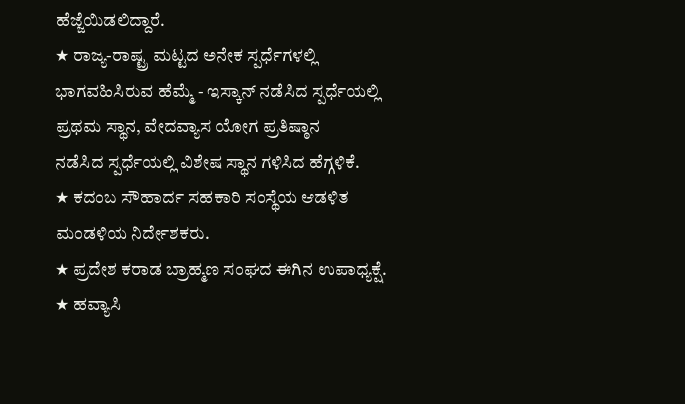ಹೆಜ್ಜೆಯಿಡಲಿದ್ದಾರೆ.
★ ರಾಜ್ಯ-ರಾಷ್ಟ್ರ ಮಟ್ಟದ ಅನೇಕ ಸ್ಪರ್ಧೆಗಳಲ್ಲಿ ಭಾಗವಹಿಸಿರುವ ಹೆಮ್ಮೆ - ಇಸ್ಕಾನ್ ನಡೆಸಿದ ಸ್ಪರ್ಧೆಯಲ್ಲಿ ಪ್ರಥಮ ಸ್ಥಾನ, ವೇದವ್ಯಾಸ ಯೋಗ ಪ್ರತಿಷ್ಠಾನ
ನಡೆಸಿದ ಸ್ಪರ್ಧೆಯಲ್ಲಿ ವಿಶೇಷ ಸ್ಥಾನ ಗಳಿಸಿದ ಹೆಗ್ಗಳಿಕೆ.
★ ಕದಂಬ ಸೌಹಾರ್ದ ಸಹಕಾರಿ ಸಂಸ್ಥೆಯ ಆಡಳಿತ ಮಂಡಳಿಯ ನಿರ್ದೇಶಕರು.
★ ಪ್ರದೇಶ ಕರಾಡ ಬ್ರಾಹ್ಮಣ ಸಂಘದ ಈಗಿನ ಉಪಾಧ್ಯಕ್ಷೆ.
★ ಹವ್ಯಾಸಿ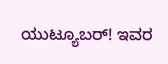ಯುಟ್ಯೂಬರ್! ಇವರ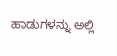ಹಾಡುಗಳನ್ನು ಅಲ್ಲಿ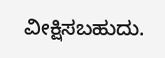ವೀಕ್ಷಿಸಬಹುದು.